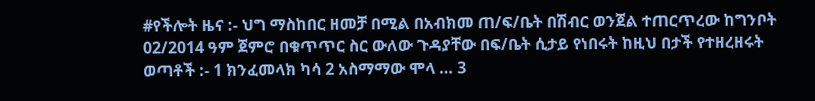#የችሎት ዜና :- ህግ ማስከበር ዘመቻ በሚል በአብክመ ጠ/ፍ/ቤት በሽብር ወንጀል ተጠርጥረው ከግንቦት 02/2014 ዓም ጀምሮ በቁጥጥር ስር ውለው ጉዳያቸው በፍ/ቤት ሲታይ የነበሩት ከዚህ በታች የተዘረዘሩት ወጣቶች :- 1 ክንፈመላክ ካሳ 2 አስማማው ሞላ … 3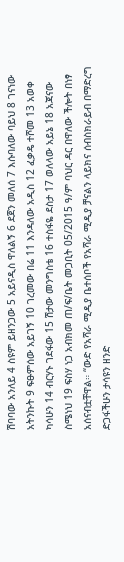ሽባባው አንለይ 4 ስዩም ይዘንጋው 5 አይናዲስ ዋለልኝ 6 ደጀን መለሰ 7 እሱባለው ባይህ 8 ገናነው አትንኩት 9 ፍፁምሰው አይገኝ 10 ገረመው በሬ 11 እንዳለው አዲስ 12 ፈቃዴ ተሾመ 13 አወቀ ካሳሁን 14 ብርሃኑ ገደፋው 15 ሽታው መንግስቴ 16 ተስፋዬ ደስታ 17 ወለላው አይኔ 18 አጃናው ስሜነህ 19 ፍስሃ ነጋ አብክመ ጠ/ፍ/ቤት መጋቢት 05/2015 ዓ/ም ባህር ዳር በዋለው ችሎት በነፃ አሰናብቷቸዋል። “ውድ የአሻራ ሚዲያ ቤተሰቦች የአሻራ ሚዲያ ቻናልን ላይክና ሰብስክራይብ በማድረግ ድጋፋችሁን ታሳዩን ዘንድ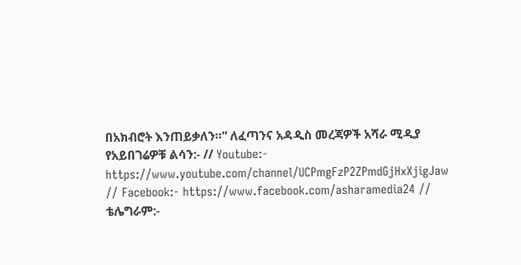በአክብሮት እንጠይቃለን።” ለፈጣንና አዳዲስ መረጃዎች አሻራ ሚዲያ የአይበገሬዎቹ ልሳን:- // Youtube:- https://www.youtube.com/channel/UCPmgFzP2ZPmdGjHxXjigJaw // Facebook:- https://www.facebook.com/asharamedia24 // ቴሌግራም:-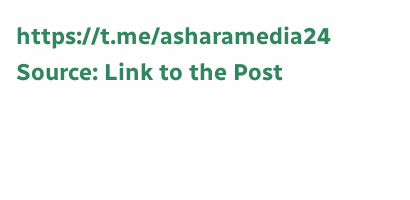https://t.me/asharamedia24
Source: Link to the Post